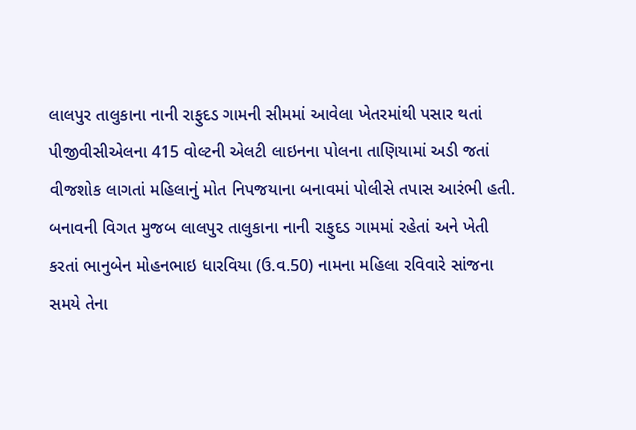લાલપુર તાલુકાના નાની રાફુદડ ગામની સીમમાં આવેલા ખેતરમાંથી પસાર થતાં પીજીવીસીએલના 415 વોલ્ટની એલટી લાઇનના પોલના તાણિયામાં અડી જતાં વીજશોક લાગતાં મહિલાનું મોત નિપજયાના બનાવમાં પોલીસે તપાસ આરંભી હતી.
બનાવની વિગત મુજબ લાલપુર તાલુકાના નાની રાફુદડ ગામમાં રહેતાં અને ખેતી કરતાં ભાનુબેન મોહનભાઇ ધારવિયા (ઉ.વ.50) નામના મહિલા રવિવારે સાંજના સમયે તેના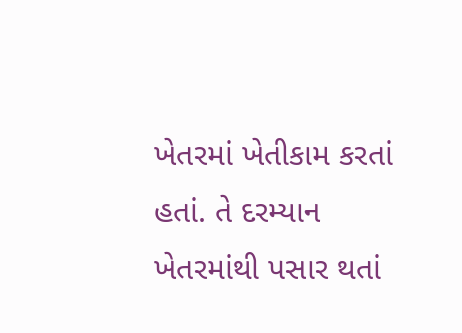ખેતરમાં ખેતીકામ કરતાં હતાં. તે દરમ્યાન ખેતરમાંથી પસાર થતાં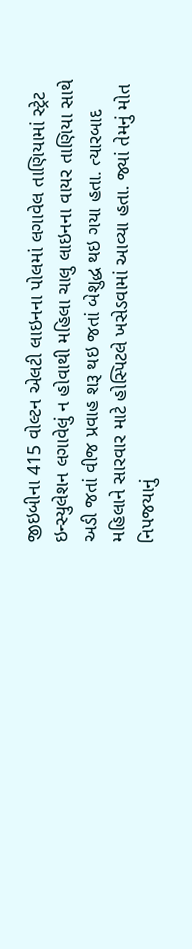જીઇબીના 415 વોલ્ટન એલટી લાઇનના પોલમાં લગાવેલ તાણિયામાં સ્ટ્રેટ ઇન્સ્યુલેશન લગાવેલું ન હોવાથી મહિલા ચાલુ લાઇનના વાયર તાણિયા સાથે અડી જતાં વીજ પ્રવાહ શરૂ થઇ જતાં બેશુદ્ધ થઇ ગયા હતા. ત્યારબાદ મહિલાને સારવાર માટે હોસ્પિટલે ખસેડવામાં આવ્યા હતા. જ્યાં તેમનું મોત નિપજયાનું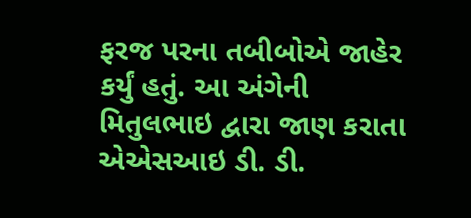ફરજ પરના તબીબોએ જાહેર કર્યું હતું. આ અંગેની મિતુલભાઇ દ્વારા જાણ કરાતા એએસઆઇ ડી. ડી.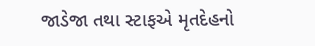જાડેજા તથા સ્ટાફએ મૃતદેહનો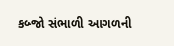કબ્જો સંભાળી આગળની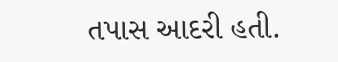તપાસ આદરી હતી.